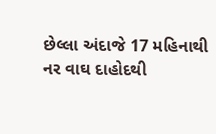છેલ્લા અંદાજે 17 મહિનાથી નર વાઘ દાહોદથી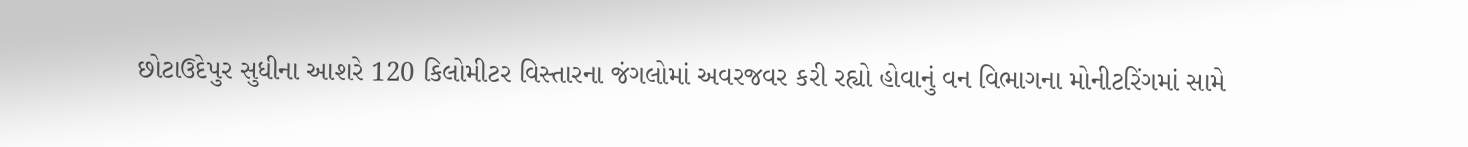છોટાઉદેપુર સુધીના આશરે 120 કિલોમીટર વિસ્તારના જંગલોમાં અવરજવર કરી રહ્યો હોવાનું વન વિભાગના મોનીટરિંગમાં સામે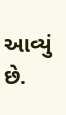આવ્યું છે.